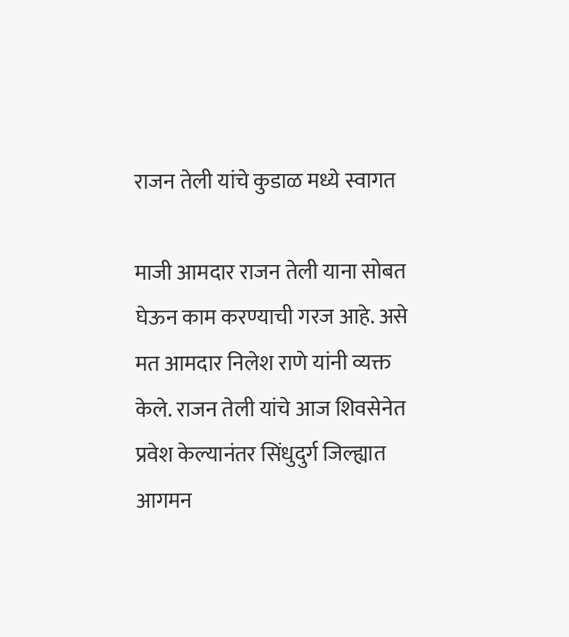राजन तेली यांचे कुडाळ मध्ये स्वागत

माजी आमदार राजन तेली याना सोबत घेऊन काम करण्याची गरज आहे. असे मत आमदार निलेश राणे यांनी व्यक्त केले. राजन तेली यांचे आज शिवसेनेत प्रवेश केल्यानंतर सिंधुदुर्ग जिल्ह्यात आगमन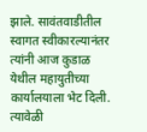झाले. सावंतवाडीतील स्वागत स्वीकारल्यानंतर त्यांनी आज कुडाळ येथील महायुतीच्या कार्यालयाला भेट दिली. त्यावेळी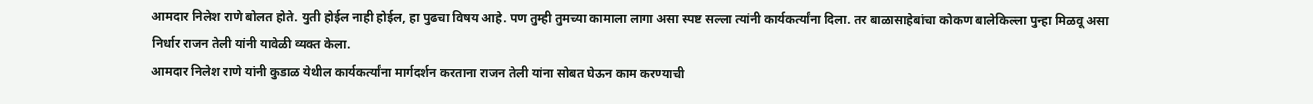आमदार निलेश राणे बोलत होते. युती होईल नाही होईल, हा पुढचा विषय आहे. पण तुम्ही तुमच्या कामाला लागा असा स्पष्ट सल्ला त्यांनी कार्यकर्त्यांना दिला. तर बाळासाहेबांचा कोकण बालेकिल्ला पुन्हा मिळवू असा निर्धार राजन तेली यांनी यावेळी व्यक्त केला.
आमदार निलेश राणे यांनी कुडाळ येथील कार्यकर्त्यांना मार्गदर्शन करताना राजन तेली यांना सोबत घेऊन काम करण्याची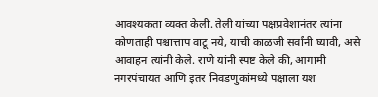आवश्यकता व्यक्त केली. तेली यांच्या पक्षप्रवेशानंतर त्यांना कोणताही पश्चात्ताप वाटू नये, याची काळजी सर्वांनी घ्यावी, असे आवाहन त्यांनी केले. राणे यांनी स्पष्ट केले की, आगामी नगरपंचायत आणि इतर निवडणुकांमध्ये पक्षाला यश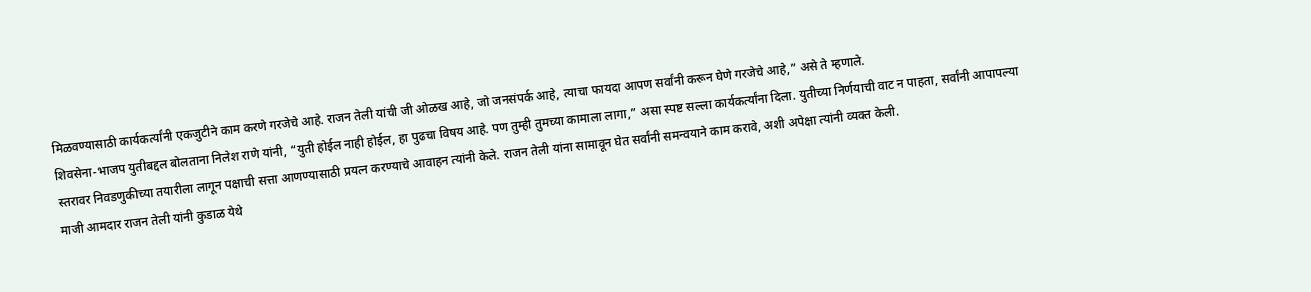मिळवण्यासाठी कार्यकर्त्यांनी एकजुटीने काम करणे गरजेचे आहे. राजन तेली यांची जी ओळख आहे, जो जनसंपर्क आहे, त्याचा फायदा आपण सर्वांनी करून घेणे गरजेचे आहे,” असे ते म्हणाले.
शिवसेना-भाजप युतीबद्दल बोलताना निलेश राणे यांनी, “युती होईल नाही होईल, हा पुढचा विषय आहे. पण तुम्ही तुमच्या कामाला लागा,” असा स्पष्ट सल्ला कार्यकर्त्यांना दिला. युतीच्या निर्णयाची वाट न पाहता, सर्वांनी आपापल्या स्तरावर निवडणुकीच्या तयारीला लागून पक्षाची सत्ता आणण्यासाठी प्रयत्न करण्याचे आवाहन त्यांनी केले. राजन तेली यांना सामावून घेत सर्वांनी समन्वयाने काम करावे, अशी अपेक्षा त्यांनी व्यक्त केली.
माजी आमदार राजन तेली यांनी कुडाळ येथे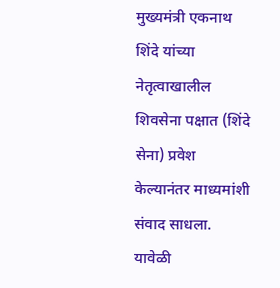मुख्यमंत्री एकनाथ शिंदे यांच्या नेतृत्वाखालील शिवसेना पक्षात (शिंदे सेना) प्रवेश केल्यानंतर माध्यमांशी संवाद साधला. यावेळी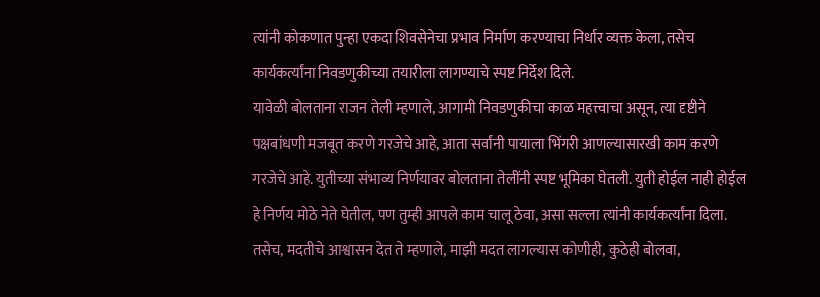त्यांनी कोकणात पुन्हा एकदा शिवसेनेचा प्रभाव निर्माण करण्याचा निर्धार व्यक्त केला, तसेच कार्यकर्त्यांना निवडणुकीच्या तयारीला लागण्याचे स्पष्ट निर्देश दिले.
यावेळी बोलताना राजन तेली म्हणाले, आगामी निवडणुकीचा काळ महत्त्वाचा असून, त्या दृष्टीने पक्षबांधणी मजबूत करणे गरजेचे आहे, आता सर्वांनी पायाला भिंगरी आणल्यासारखी काम करणे गरजेचे आहे. युतीच्या संभाव्य निर्णयावर बोलताना तेलींनी स्पष्ट भूमिका घेतली. युती होईल नाही होईल हे निर्णय मोठे नेते घेतील, पण तुम्ही आपले काम चालू ठेवा, असा सल्ला त्यांनी कार्यकर्त्यांना दिला. तसेच, मदतीचे आश्वासन देत ते म्हणाले, माझी मदत लागल्यास कोणीही, कुठेही बोलवा,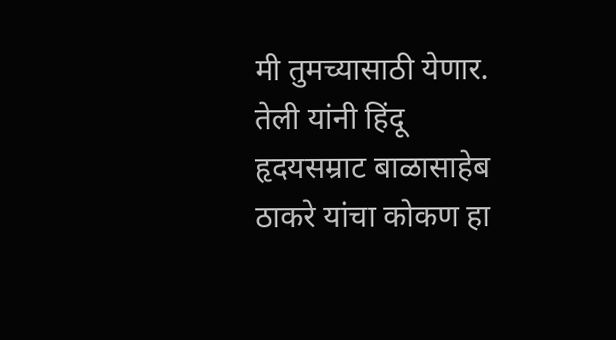मी तुमच्यासाठी येणार. तेली यांनी हिंदू हृदयसम्राट बाळासाहेब ठाकरे यांचा कोकण हा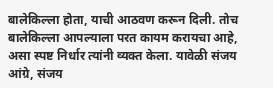बालेकिल्ला होता, याची आठवण करून दिली. तोच बालेकिल्ला आपल्याला परत कायम करायचा आहे, असा स्पष्ट निर्धार त्यांनी व्यक्त केला. यावेळी संजय आंग्रे, संजय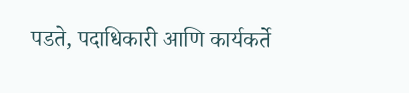पडते, पदाधिकारी आणि कार्यकर्ते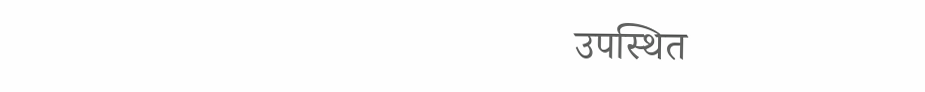उपस्थित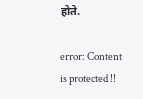होते.

error: Content is protected !!